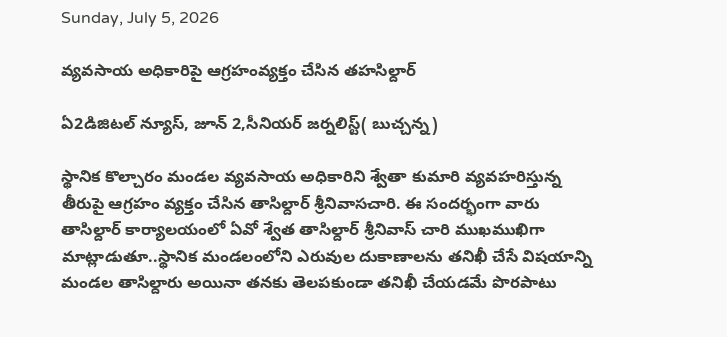Sunday, July 5, 2026

వ్యవసాయ అధికారిపై ఆగ్రహంవ్యక్తం చేసిన తహసిల్దార్

ఏ2డిజిటల్ న్యూస్, జూన్ 2,సీనియర్ జర్నలిస్ట్( బుచ్చన్న)

స్థానిక కొల్చారం మండల వ్యవసాయ అధికారిని శ్వేతా కుమారి వ్యవహరిస్తున్న తీరుపై ఆగ్రహం వ్యక్తం చేసిన తాసిల్దార్ శ్రీనివాసచారి. ఈ సందర్భంగా వారు తాసిల్దార్ కార్యాలయంలో ఏవో శ్వేత తాసిల్దార్ శ్రీనివాస్ చారి ముఖముఖిగా మాట్లాడుతూ..స్థానిక మండలంలోని ఎరువుల దుకాణాలను తనిఖీ చేసే విషయాన్ని మండల తాసిల్దారు అయినా తనకు తెలపకుండా తనిఖీ చేయడమే పొరపాటు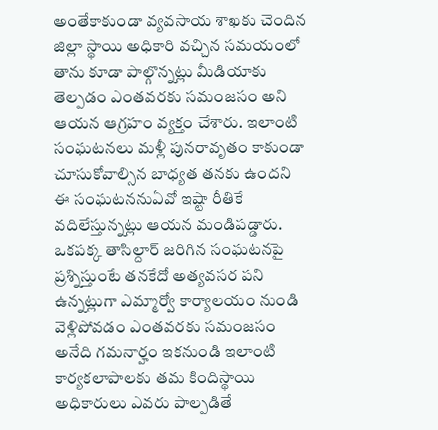అంతేకాకుండా వ్యవసాయ శాఖకు చెందిన జిల్లా స్థాయి అధికారి వచ్చిన సమయంలో తాను కూడా పాల్గొన్నట్లు మీడియాకు తెల్పడం ఎంతవరకు సమంజసం అని ఆయన ఆగ్రహం వ్యక్తం చేశారు. ఇలాంటి సంఘటనలు మళ్లీ పునరావృతం కాకుండా చూసుకోవాల్సిన బాధ్యత తనకు ఉందని ఈ సంఘటననుఏవో ఇష్టా రీతికే వదిలేస్తున్నట్లు ఆయన మండిపడ్డారు. ఒకపక్క తాసిల్దార్ జరిగిన సంఘటనపై ప్రశ్నిస్తుంటే తనకేదో అత్యవసర పని ఉన్నట్లుగా ఎమ్మార్వో కార్యాలయం నుండి వెళ్లిపోవడం ఎంతవరకు సమంజసం అనేది గమనార్హం ఇకనుండి ఇలాంటి కార్యకలాపాలకు తమ కిందిస్థాయి అధికారులు ఎవరు పాల్పడితే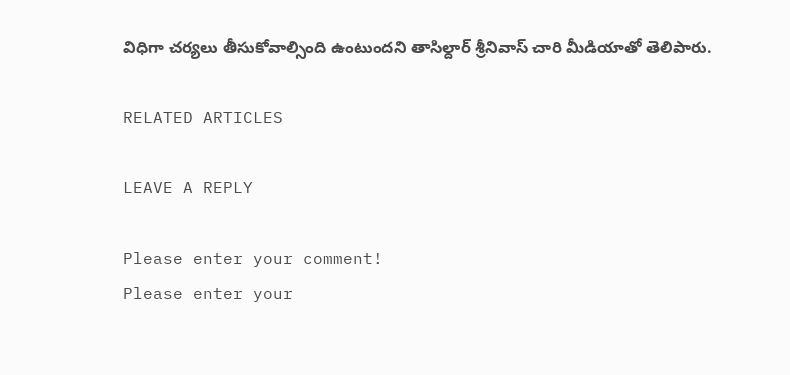విధిగా చర్యలు తీసుకోవాల్సింది ఉంటుందని తాసిల్దార్ శ్రీనివాస్ చారి మీడియాతో తెలిపారు.

RELATED ARTICLES

LEAVE A REPLY

Please enter your comment!
Please enter your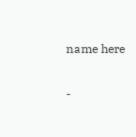name here

-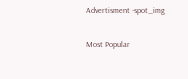Advertisment -spot_img

Most Popular